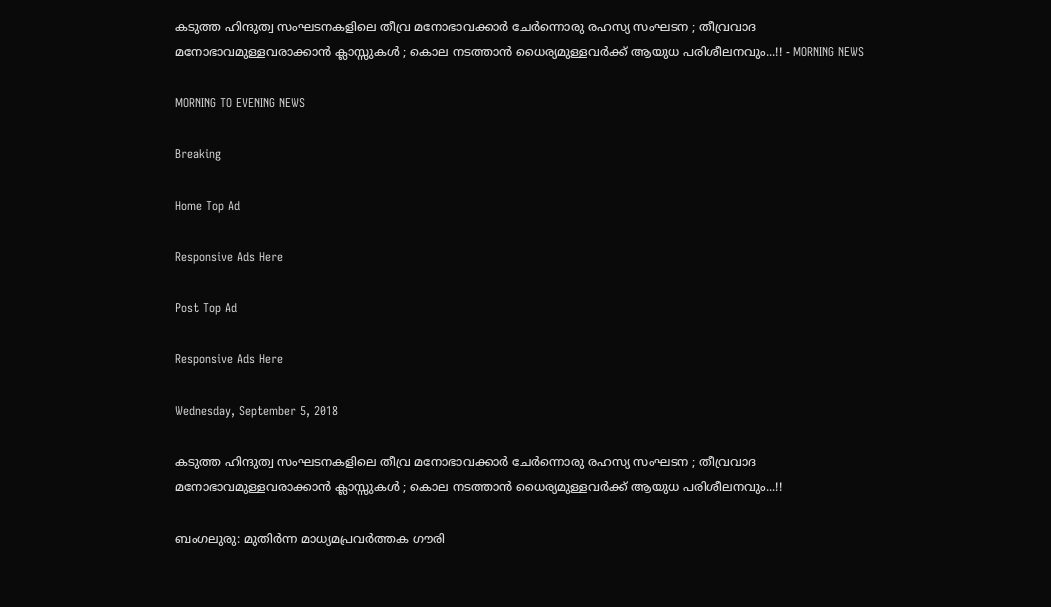കടുത്ത ഹിന്ദുത്വ സംഘടനകളിലെ തീവ്ര മനോഭാവക്കാര്‍ ചേര്‍ന്നൊരു രഹസ്യ സംഘടന ; തീവ്രവാദ മനോഭാവമുള്ളവരാക്കാന്‍ ക്ലാസ്സുകള്‍ ; കൊല നടത്താന്‍ ധൈര്യമുള്ളവര്‍ക്ക് ആയുധ പരിശീലനവും...!! - MORNING NEWS

MORNING TO EVENING NEWS

Breaking

Home Top Ad

Responsive Ads Here

Post Top Ad

Responsive Ads Here

Wednesday, September 5, 2018

കടുത്ത ഹിന്ദുത്വ സംഘടനകളിലെ തീവ്ര മനോഭാവക്കാര്‍ ചേര്‍ന്നൊരു രഹസ്യ സംഘടന ; തീവ്രവാദ മനോഭാവമുള്ളവരാക്കാന്‍ ക്ലാസ്സുകള്‍ ; കൊല നടത്താന്‍ ധൈര്യമുള്ളവര്‍ക്ക് ആയുധ പരിശീലനവും...!!

ബംഗലുരു: മുതിര്‍ന്ന മാധ്യമപ്രവര്‍ത്തക ഗൗരി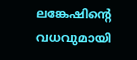ലങ്കേഷിന്റെ വധവുമായി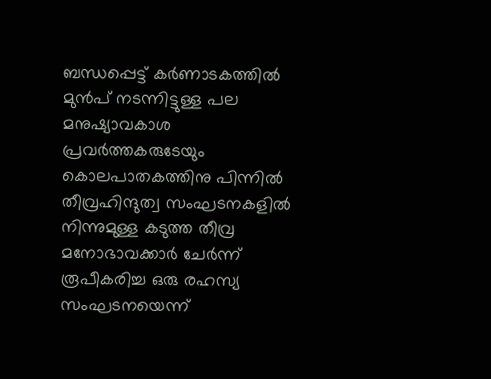ബന്ധപ്പെട്ട് കര്‍ണാടകത്തില്‍ മുന്‍പ് നടന്നിട്ടുള്ള പല മനുഷ്യാവകാശ പ്രവര്‍ത്തകരുടേയും കൊലപാതകത്തിനു പിന്നില്‍ തീവ്രഹിന്ദുത്വ സംഘടനകളില്‍ നിന്നുമുള്ള കടുത്ത തീവ്ര മനോഭാവക്കാര്‍ ചേര്‍ന്ന് രൂപീകരിച്ച ഒരു രഹസ്യ സംഘടനയെന്ന്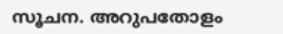സൂചന. അറുപതോളം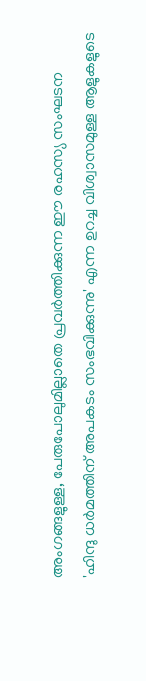അംഗങ്ങളുള്ള, പേരുപോലുമില്ലാതെ പ്രവര്‍ത്തിക്കുന്ന ഈ രഹസ്യ സംഘടന 'ഹിന്ദു ധര്‍മത്തിന് അപകടം സംഭവിക്കുന്നു' എന്ന ഉറച്ച വിശ്വാസമുള്ള ആളുകളുടെ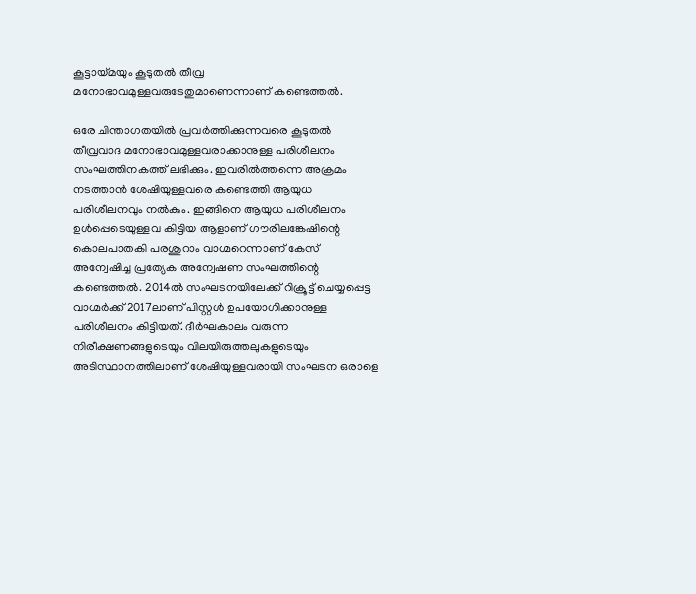കൂട്ടായ്മയും കൂടുതല്‍ തീവ്ര മനോഭാവമുള്ളവരുടേതുമാണെന്നാണ് കണ്ടെത്തല്‍.

ഒരേ ചിന്താഗതയില്‍ പ്രവര്‍ത്തിക്കുന്നവരെ കൂടുതല്‍ തീവ്രവാദ മനോഭാവമുള്ളവരാക്കാനുള്ള പരിശീലനം സംഘത്തിനകത്ത് ലഭിക്കും. ഇവരില്‍ത്തന്നെ അക്രമം നടത്താന്‍ ശേഷിയുള്ളവരെ കണ്ടെത്തി ആയുധ പരിശീലനവും നല്‍കും. ഇങ്ങിനെ ആയുധ പരിശീലനം ഉള്‍പ്പെടെയുള്ളവ കിട്ടിയ ആളാണ് ഗൗരിലങ്കേഷിന്റെ കൊലപാതകി പരശുറാം വാഗ്മറെന്നാണ് കേസ് അന്വേഷിച്ച പ്രത്യേക അന്വേഷണ സംഘത്തിന്റെ കണ്ടെത്തല്‍. 2014ല്‍ സംഘടനയിലേക്ക് റിക്രൂട്ട് ചെയ്യപ്പെട്ട വാഗ്മര്‍ക്ക് 2017ലാണ് പിസ്റ്റള്‍ ഉപയോഗിക്കാനുള്ള പരിശീലനം കിട്ടിയത്. ദീര്‍ഘകാലം വരുന്ന നിരീക്ഷണങ്ങളുടെയും വിലയിരുത്തലുകളുടെയും അടിസ്ഥാനത്തിലാണ് ശേഷിയുള്ളവരായി സംഘടന ഒരാളെ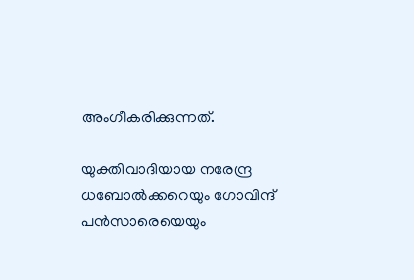അംഗീകരിക്കുന്നത്.

യുക്തിവാദിയായ നരേന്ദ്ര ധബോല്‍ക്കറെയും ഗോവിന്ദ് പന്‍സാരെയെയും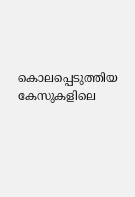കൊലപ്പെടുത്തിയ കേസുകളിലെ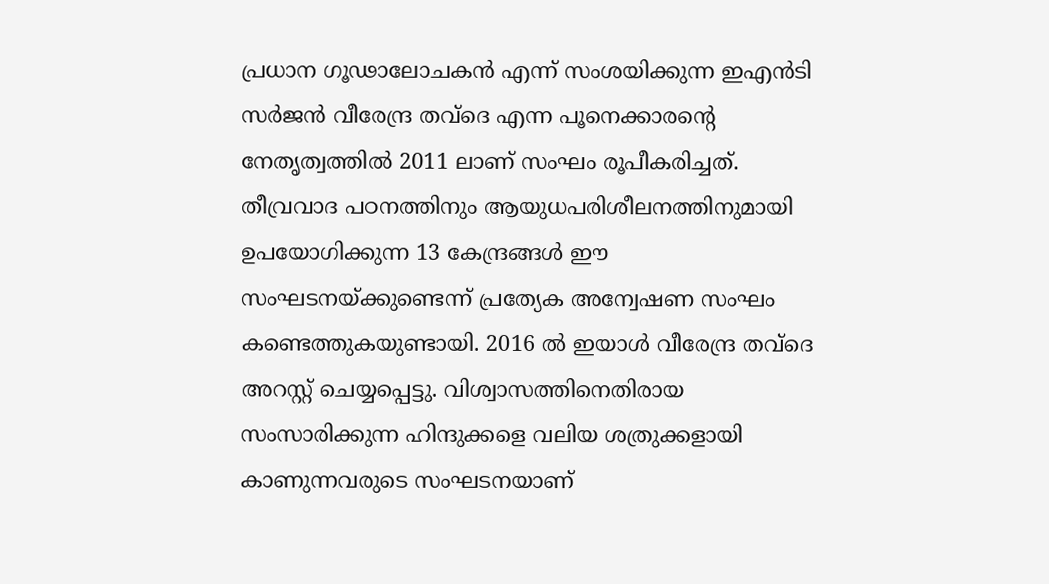പ്രധാന ഗൂഢാലോചകന്‍ എന്ന് സംശയിക്കുന്ന ഇഎന്‍ടി സര്‍ജന്‍ വീരേന്ദ്ര തവ്‌ദെ എന്ന പൂനെക്കാരന്റെ നേതൃത്വത്തില്‍ 2011 ലാണ് സംഘം രൂപീകരിച്ചത്. തീവ്രവാദ പഠനത്തിനും ആയുധപരിശീലനത്തിനുമായി ഉപയോഗിക്കുന്ന 13 കേന്ദ്രങ്ങള്‍ ഈ സംഘടനയ്ക്കുണ്ടെന്ന് പ്രത്യേക അന്വേഷണ സംഘം കണ്ടെത്തുകയുണ്ടായി. 2016 ല്‍ ഇയാള്‍ വീരേന്ദ്ര തവ്‌ദെ അറസ്റ്റ് ചെയ്യപ്പെട്ടു. വിശ്വാസത്തിനെതിരായ സംസാരിക്കുന്ന ഹിന്ദുക്കളെ വലിയ ശത്രുക്കളായി കാണുന്നവരുടെ സംഘടനയാണ്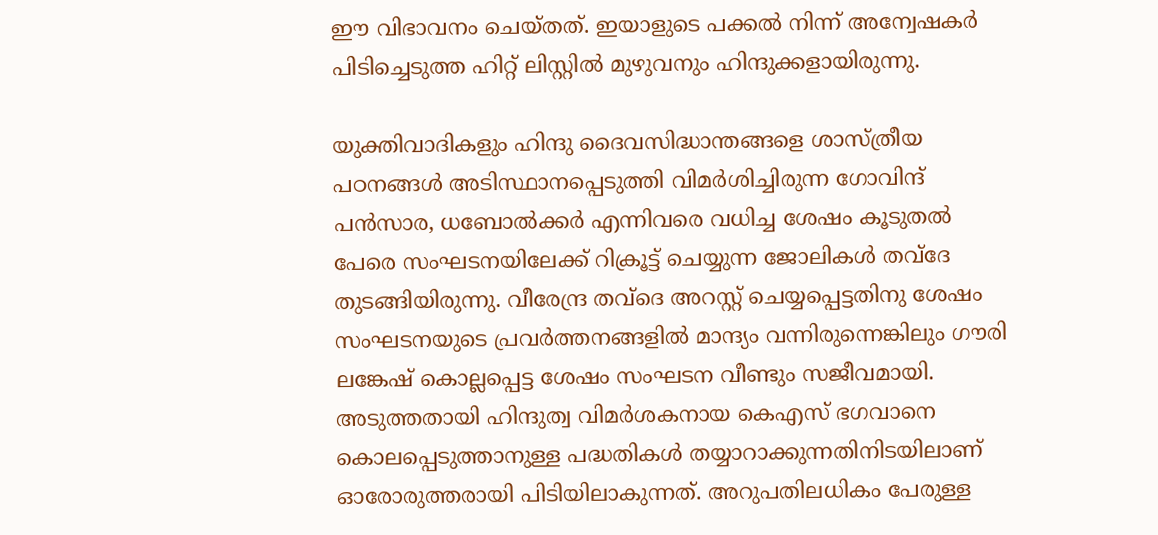ഈ വിഭാവനം ചെയ്തത്. ഇയാളുടെ പക്കല്‍ നിന്ന് അന്വേഷകര്‍ പിടിച്ചെടുത്ത ഹിറ്റ് ലിസ്റ്റില്‍ മുഴുവനും ഹിന്ദുക്കളായിരുന്നു.

യുക്തിവാദികളും ഹിന്ദു ദൈവസിദ്ധാന്തങ്ങളെ ശാസ്ത്രീയ പഠനങ്ങള്‍ അടിസ്ഥാനപ്പെടുത്തി വിമര്‍ശിച്ചിരുന്ന ഗോവിന്ദ് പന്‍സാര, ധബോല്‍ക്കര്‍ എന്നിവരെ വധിച്ച ശേഷം കൂടുതല്‍ പേരെ സംഘടനയിലേക്ക് റിക്രൂട്ട് ചെയ്യുന്ന ജോലികള്‍ തവ്ദേ തുടങ്ങിയിരുന്നു. വീരേന്ദ്ര തവ്‌ദെ അറസ്റ്റ് ചെയ്യപ്പെട്ടതിനു ശേഷം സംഘടനയുടെ പ്രവര്‍ത്തനങ്ങളില്‍ മാന്ദ്യം വന്നിരുന്നെങ്കിലും ഗൗരി ലങ്കേഷ് കൊല്ലപ്പെട്ട ശേഷം സംഘടന വീണ്ടും സജീവമായി. അടുത്തതായി ഹിന്ദുത്വ വിമര്‍ശകനായ കെഎസ് ഭഗവാനെ കൊലപ്പെടുത്താനുള്ള പദ്ധതികള്‍ തയ്യാറാക്കുന്നതിനിടയിലാണ് ഓരോരുത്തരായി പിടിയിലാകുന്നത്. അറുപതിലധികം പേരുള്ള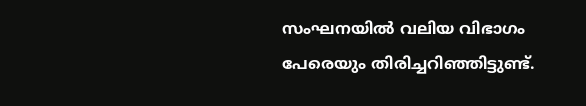സംഘനയില്‍ വലിയ വിഭാഗം പേരെയും തിരിച്ചറിഞ്ഞിട്ടുണ്ട്.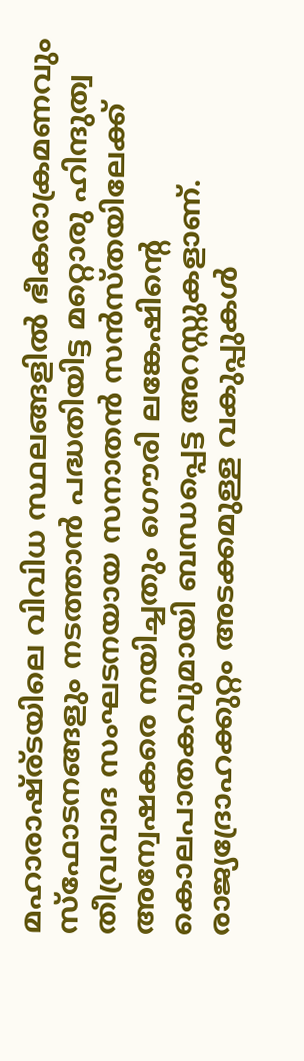മഹാരാഷ്ര്ടയിലെ വിവിധ സ്ഥലങ്ങളില്‍ ഭീകരാക്രമണവും സ്‌ഫോടനങ്ങളും നടത്താന്‍ പദ്ധതിയിട്ട മറ്റൊരു ഹിന്ദുത്വ തീവ്രവാദ സംഘടനയായ സനാതന്‍ സന്‍സ്തയിലേക്ക് അന്വേഷകരെ നയിച്ചതും ഗൌരി ലങ്കേഷിന്റെ കൊലപാതകവുമായി ബന്ധപ്പെട്ട അറസ്റ്റുകളാണ്. രാജ്യദ്രോഹക്കുറ്റം അടക്കമുള്ള വകുപ്പുകള്‍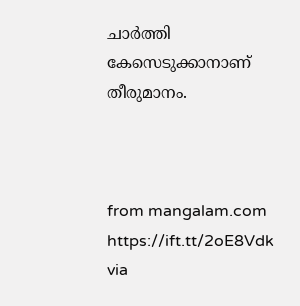ചാര്‍ത്തി കേസെടുക്കാനാണ് തീരുമാനം.



from mangalam.com https://ift.tt/2oE8Vdk
via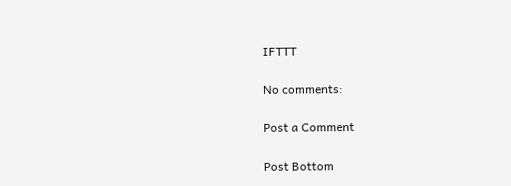IFTTT

No comments:

Post a Comment

Post Bottom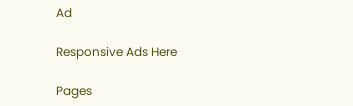Ad

Responsive Ads Here

Pages